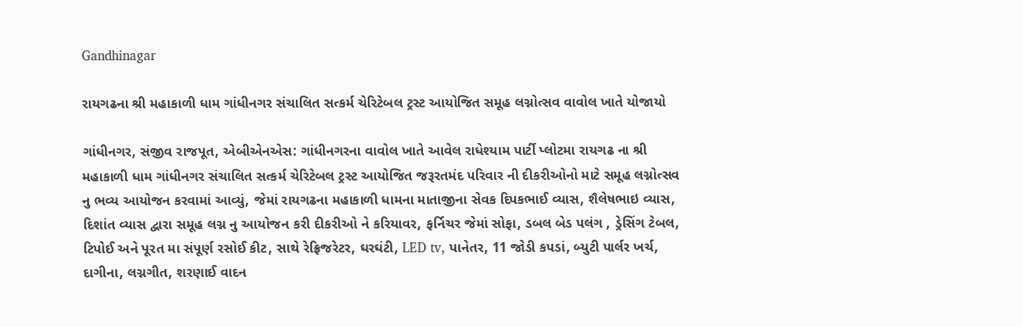Gandhinagar

રાયગઢના શ્રી મહાકાળી ધામ ગાંધીનગર સંચાલિત સત્કર્મ ચેરિટેબલ ટ્રસ્ટ આયોજિત સમૂહ લગ્નોત્સવ વાવોલ ખાતે યોજાયો

ગાંધીનગર, સંજીવ રાજપૂત, એબીએનએસ: ગાંધીનગરના વાવોલ ખાતે આવેલ રાધેશ્યામ પાર્ટી પ્લોટમા રાયગઢ ના શ્રી મહાકાળી ધામ ગાંધીનગર સંચાલિત સત્કર્મ ચેરિટેબલ ટ્રસ્ટ આયોજિત જરૂરતમંદ પરિવાર ની દીકરીઓનો માટે સમૂહ લગ્નોત્સવ નુ ભવ્ય આયોજન કરવામાં આવ્યું, જેમાં રાયગઢના મહાકાળી ધામના માતાજીના સેવક દિપકભાઈ વ્યાસ, શૈલેષભાઇ વ્યાસ, દિશાંત વ્યાસ દ્વારા સમૂહ લગ્ન નુ આયોજન કરી દીકરીઓ ને કરિયાવર, ફર્નિચર જેમાં સોફા, ડબલ બેડ પલંગ , ડ્રેસિંગ ટેબલ, ટિપોઈ અને પૂરત મા સંપૂર્ણ રસોઈ કીટ, સાથે રેફ્રિજરેટર, ઘરઘંટી, LED tv, પાનેતર, 11 જોડી કપડાં, બ્યુટી પાર્લર ખર્ચ, દાગીના, લગ્નગીત, શરણાઈ વાદન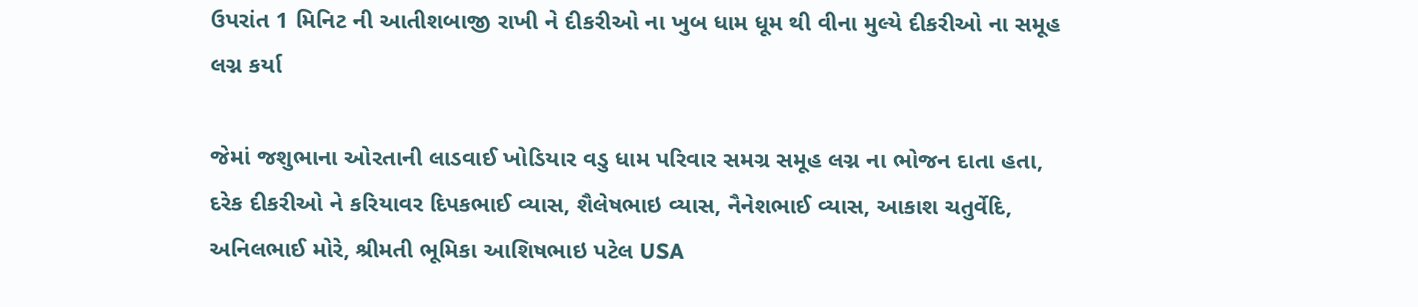ઉપરાંત 1 મિનિટ ની આતીશબાજી રાખી ને દીકરીઓ ના ખુબ ધામ ધૂમ થી વીના મુલ્યે દીકરીઓ ના સમૂહ લગ્ન કર્યા

જેમાં જશુભાના ઓરતાની લાડવાઈ ખોડિયાર વડુ ધામ પરિવાર સમગ્ર સમૂહ લગ્ન ના ભોજન દાતા હતા, દરેક દીકરીઓ ને કરિયાવર દિપકભાઈ વ્યાસ, શૈલેષભાઇ વ્યાસ, નૈનેશભાઈ વ્યાસ, આકાશ ચતુર્વેદિ, અનિલભાઈ મોરે, શ્રીમતી ભૂમિકા આશિષભાઇ પટેલ USA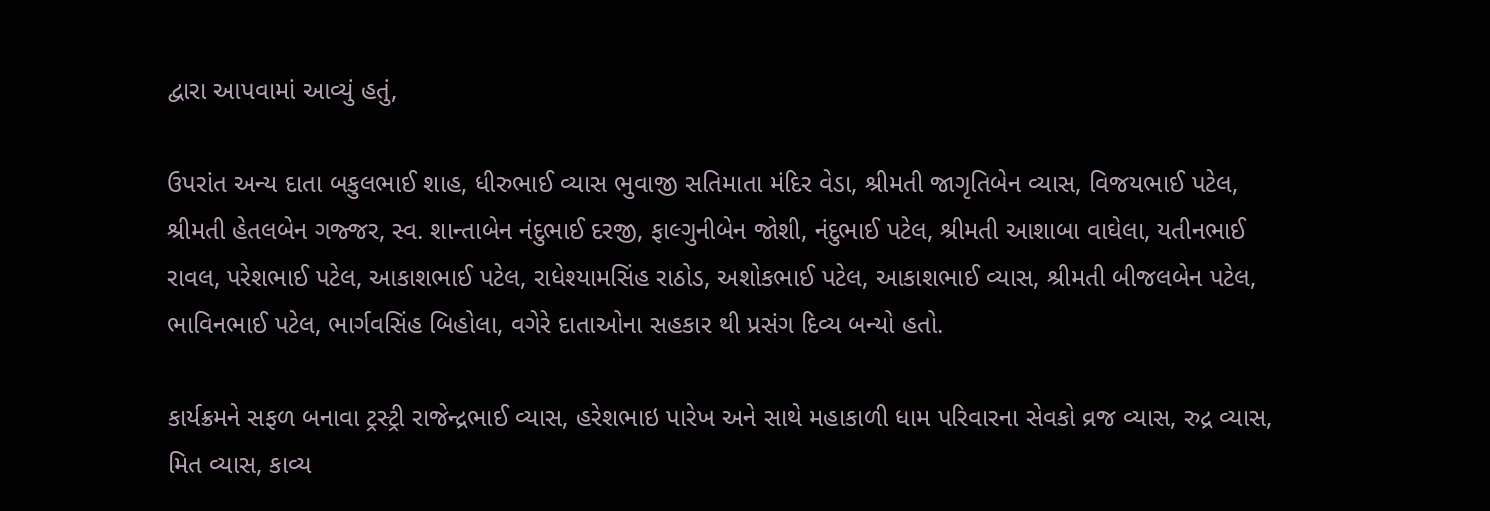દ્વારા આપવામાં આવ્યું હતું,

ઉપરાંત અન્ય દાતા બકુલભાઈ શાહ, ધીરુભાઈ વ્યાસ ભુવાજી સતિમાતા મંદિર વેડા, શ્રીમતી જાગૃતિબેન વ્યાસ, વિજયભાઈ પટેલ, શ્રીમતી હેતલબેન ગજ્જર, સ્વ. શાન્તાબેન નંદુભાઈ દરજી, ફાલ્ગુનીબેન જોશી, નંદુભાઈ પટેલ, શ્રીમતી આશાબા વાઘેલા, યતીનભાઈ રાવલ, પરેશભાઈ પટેલ, આકાશભાઈ પટેલ, રાધેશ્યામસિંહ રાઠોડ, અશોકભાઈ પટેલ, આકાશભાઈ વ્યાસ, શ્રીમતી બીજલબેન પટેલ, ભાવિનભાઈ પટેલ, ભાર્ગવસિંહ બિહોલા, વગેરે દાતાઓના સહકાર થી પ્રસંગ દિવ્ય બન્યો હતો.

કાર્યક્રમને સફળ બનાવા ટ્રસ્ટ્રી રાજેન્દ્રભાઈ વ્યાસ, હરેશભાઇ પારેખ અને સાથે મહાકાળી ધામ પરિવારના સેવકો વ્રજ વ્યાસ, રુદ્ર વ્યાસ, મિત વ્યાસ, કાવ્ય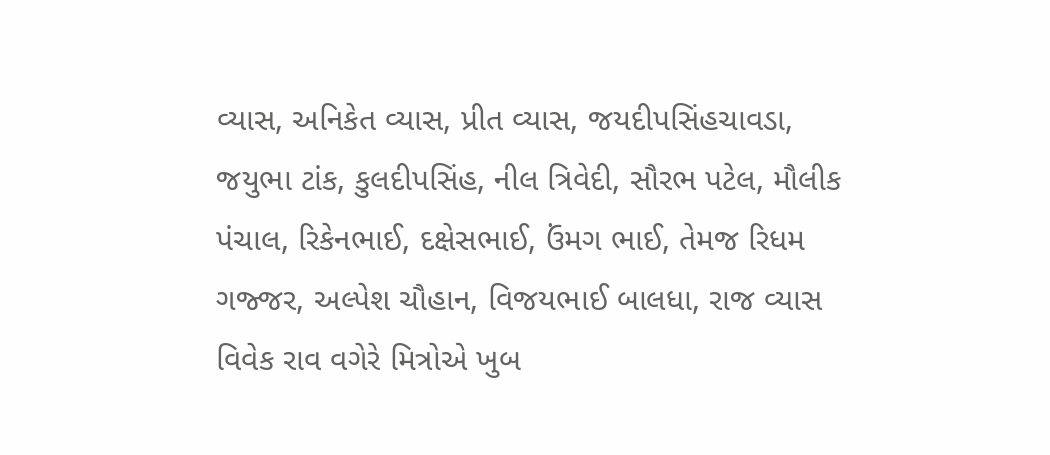વ્યાસ, અનિકેત વ્યાસ, પ્રીત વ્યાસ, જયદીપસિંહચાવડા, જયુભા ટાંક, કુલદીપસિંહ, નીલ ત્રિવેદી, સૌરભ પટેલ, મૌલીક પંચાલ, રિકેનભાઈ, દક્ષેસભાઈ, ઉંમગ ભાઈ, તેમજ રિધમ ગજ્જર, અલ્પેશ ચૌહાન, વિજયભાઈ બાલધા, રાજ વ્યાસ વિવેક રાવ વગેરે મિત્રોએ ખુબ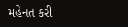મહેનત કરી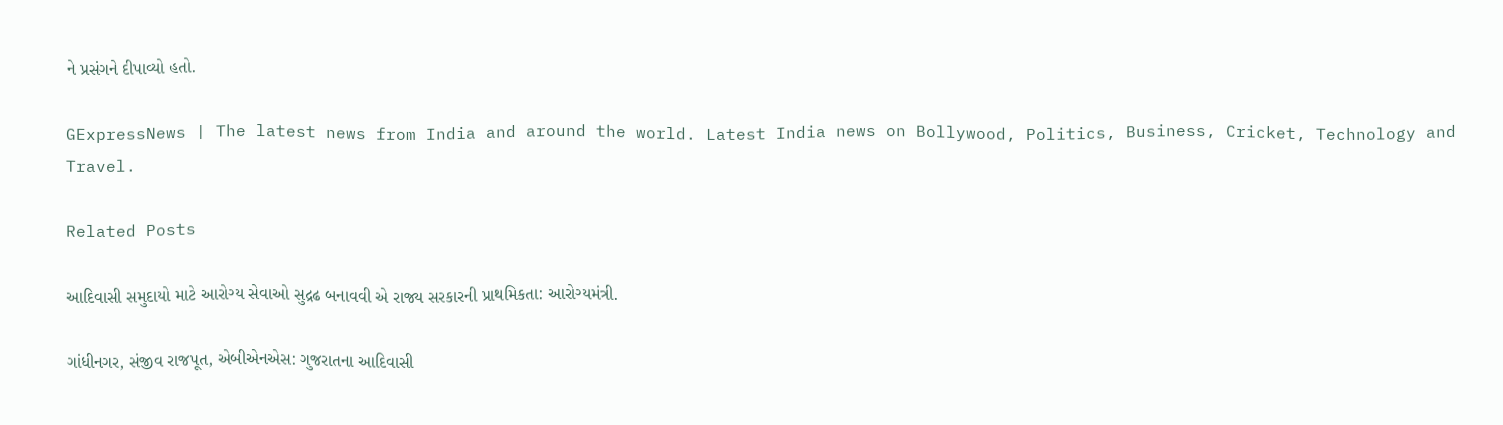ને પ્રસંગને દીપાવ્યો હતો.

GExpressNews | The latest news from India and around the world. Latest India news on Bollywood, Politics, Business, Cricket, Technology and Travel.

Related Posts

આદિવાસી સમુદાયો માટે આરોગ્ય સેવાઓ સુદ્રઢ બનાવવી એ રાજ્ય સરકારની પ્રાથમિકતા: આરોગ્યમંત્રી.

ગાંધીનગર, સંજીવ રાજપૂત, એબીએનએસ: ગુજરાતના આદિવાસી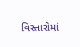વિસ્તારોમાં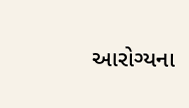આરોગ્યના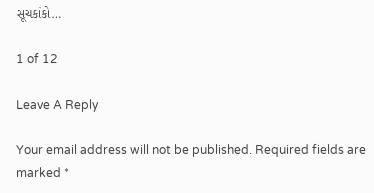સૂચકાંકો…

1 of 12

Leave A Reply

Your email address will not be published. Required fields are marked *